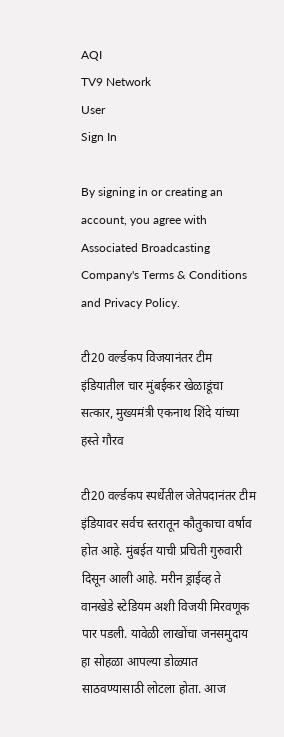AQI
TV9 Network
User
Sign In

By signing in or creating an account, you agree with Associated Broadcasting Company's Terms & Conditions and Privacy Policy.

टी20 वर्ल्डकप विजयानंतर टीम इंडियातील चार मुंबईकर खेळाडूंचा सत्कार, मुख्यमंत्री एकनाथ शिंदे यांच्या हस्ते गौरव

टी20 वर्ल्डकप स्पर्धेतील जेतेपदानंतर टीम इंडियावर सर्वच स्तरातून कौतुकाचा वर्षाव होत आहे. मुंबईत याची प्रचिती गुरुवारी दिसून आली आहे. मरीन ड्राईव्ह ते वानखेडे स्टेडियम अशी विजयी मिरवणूक पार पडली. यावेळी लाखोंचा जनसमुदाय हा सोहळा आपल्या डोळ्यात साठवण्यासाठी लोटला होता. आज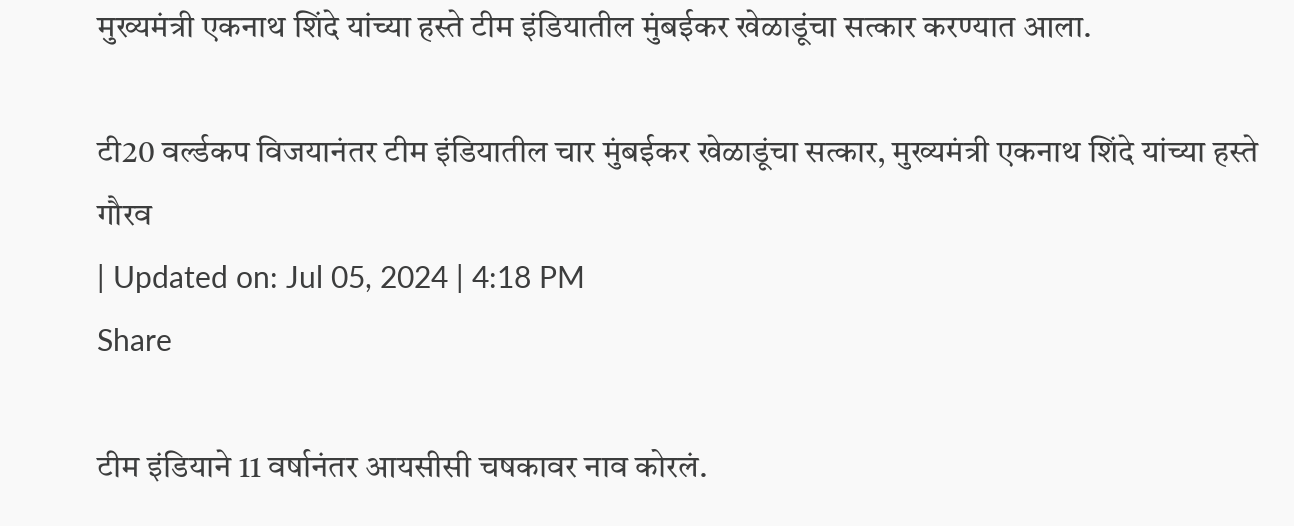मुख्यमंत्री एकनाथ शिंदे यांच्या हस्ते टीम इंडियातील मुंबईकर खेळाडूंचा सत्कार करण्यात आला.

टी20 वर्ल्डकप विजयानंतर टीम इंडियातील चार मुंबईकर खेळाडूंचा सत्कार, मुख्यमंत्री एकनाथ शिंदे यांच्या हस्ते गौरव
| Updated on: Jul 05, 2024 | 4:18 PM
Share

टीम इंडियाने 11 वर्षानंतर आयसीसी चषकावर नाव कोरलं.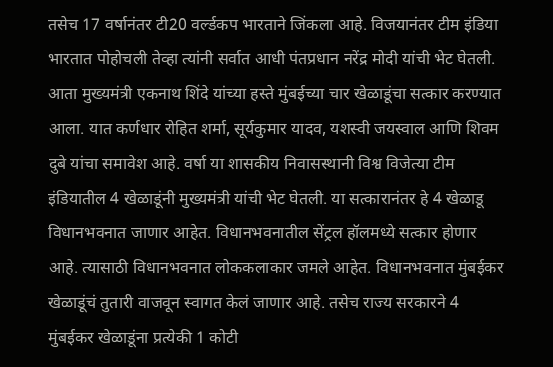तसेच 17 वर्षानंतर टी20 वर्ल्डकप भारताने जिंकला आहे. विजयानंतर टीम इंडिया भारतात पोहोचली तेव्हा त्यांनी सर्वात आधी पंतप्रधान नरेंद्र मोदी यांची भेट घेतली. आता मुख्यमंत्री एकनाथ शिंदे यांच्या हस्ते मुंबईच्या चार खेळाडूंचा सत्कार करण्यात आला. यात कर्णधार रोहित शर्मा, सूर्यकुमार यादव, यशस्वी जयस्वाल आणि शिवम दुबे यांचा समावेश आहे. वर्षा या शासकीय निवासस्थानी विश्व विजेत्या टीम इंडियातील 4 खेळाडूंनी मुख्यमंत्री यांची भेट घेतली. या सत्कारानंतर हे 4 खेळाडू विधानभवनात जाणार आहेत. विधानभवनातील सेंट्रल हॉलमध्ये सत्कार होणार आहे. त्यासाठी विधानभवनात लोककलाकार जमले आहेत. विधानभवनात मुंबईकर खेळाडूंचं तुतारी वाजवून स्वागत केलं जाणार आहे. तसेच राज्य सरकारने 4 मुंबईकर खेळाडूंना प्रत्येकी 1 कोटी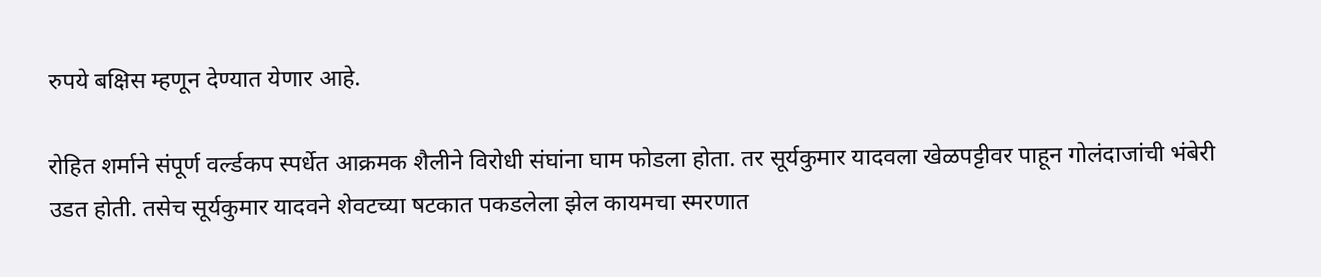रुपये बक्षिस म्हणून देण्यात येणार आहे.

रोहित शर्माने संपूर्ण वर्ल्डकप स्पर्धेत आक्रमक शैलीने विरोधी संघांना घाम फोडला होता. तर सूर्यकुमार यादवला खेळपट्टीवर पाहून गोलंदाजांची भंबेरी उडत होती. तसेच सूर्यकुमार यादवने शेवटच्या षटकात पकडलेला झेल कायमचा स्मरणात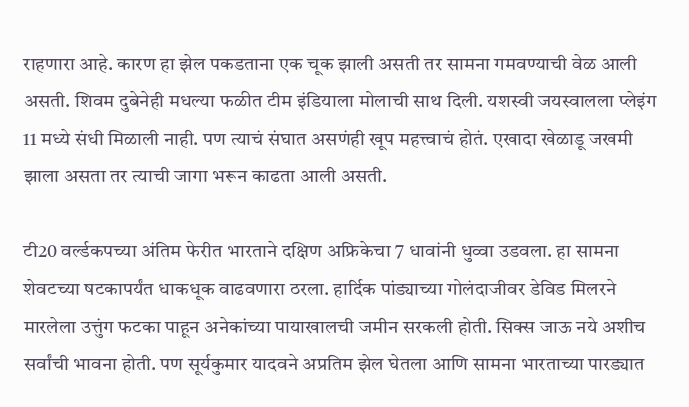राहणारा आहे. कारण हा झेल पकडताना एक चूक झाली असती तर सामना गमवण्याची वेळ आली असती. शिवम दुबेनेही मधल्या फळीत टीम इंडियाला मोलाची साथ दिली. यशस्वी जयस्वालला प्लेइंग 11 मध्ये संधी मिळाली नाही. पण त्याचं संघात असणंही खूप महत्त्वाचं होतं. एखादा खेळाडू जखमी झाला असता तर त्याची जागा भरून काढता आली असती.

टी20 वर्ल्डकपच्या अंतिम फेरीत भारताने दक्षिण अफ्रिकेचा 7 धावांनी धुव्वा उडवला. हा सामना शेवटच्या षटकापर्यंत धाकधूक वाढवणारा ठरला. हार्दिक पांड्याच्या गोलंदाजीवर डेविड मिलरने मारलेला उत्तुंग फटका पाहून अनेकांच्या पायाखालची जमीन सरकली होती. सिक्स जाऊ नये अशीच सर्वांची भावना होती. पण सूर्यकुमार यादवने अप्रतिम झेल घेतला आणि सामना भारताच्या पारड्यात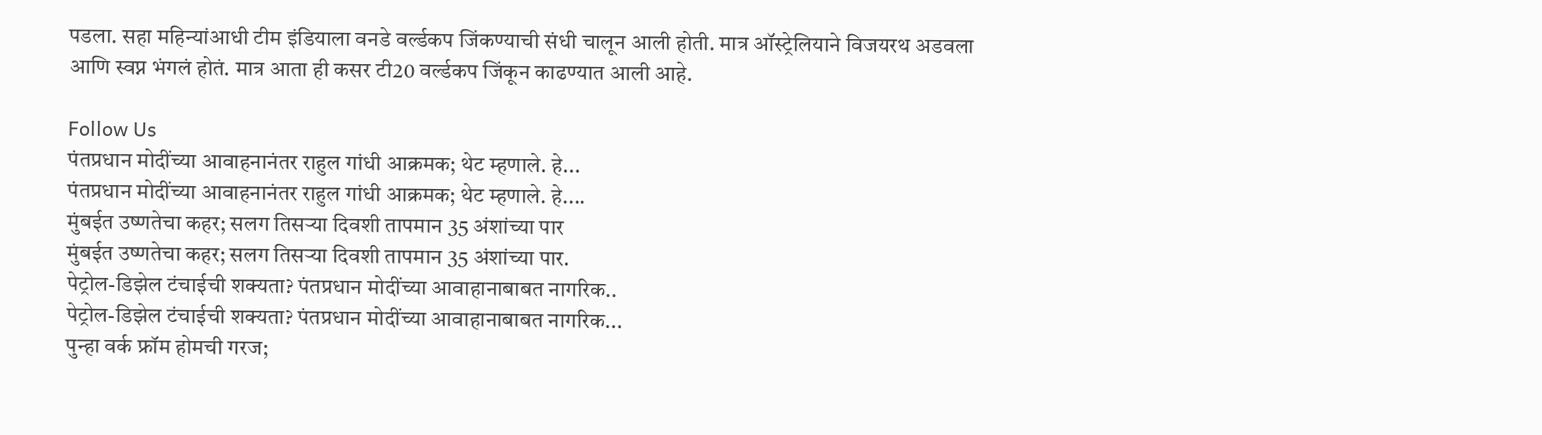पडला. सहा महिन्यांआधी टीम इंडियाला वनडे वर्ल्डकप जिंकण्याची संधी चालून आली होती. मात्र ऑस्ट्रेलियाने विजयरथ अडवला आणि स्वप्न भंगलं होतं. मात्र आता ही कसर टी20 वर्ल्डकप जिंकून काढण्यात आली आहे.

Follow Us
पंतप्रधान मोदींच्या आवाहनानंतर राहुल गांधी आक्रमक; थेट म्हणाले. हे...
पंतप्रधान मोदींच्या आवाहनानंतर राहुल गांधी आक्रमक; थेट म्हणाले. हे....
मुंबईत उष्णतेचा कहर; सलग तिसऱ्या दिवशी तापमान 35 अंशांच्या पार
मुंबईत उष्णतेचा कहर; सलग तिसऱ्या दिवशी तापमान 35 अंशांच्या पार.
पेट्रोल-डिझेल टंचाईची शक्यता? पंतप्रधान मोदींच्या आवाहानाबाबत नागरिक..
पेट्रोल-डिझेल टंचाईची शक्यता? पंतप्रधान मोदींच्या आवाहानाबाबत नागरिक...
पुन्हा वर्क फ्रॉम होमची गरज;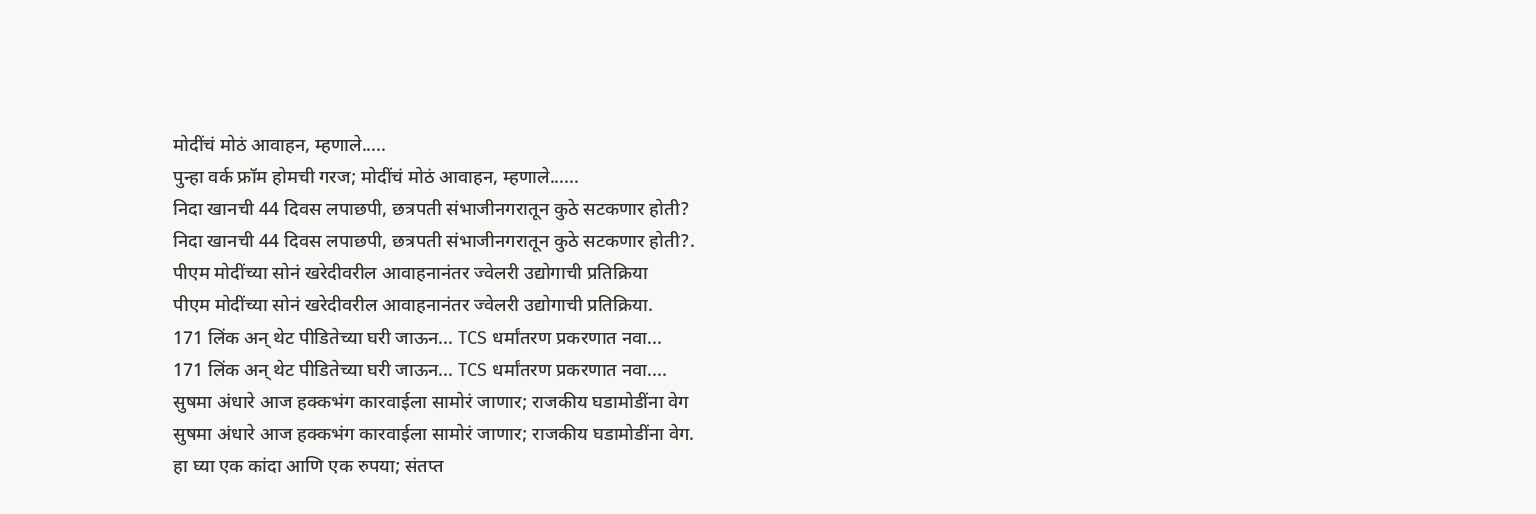मोदींचं मोठं आवाहन, म्हणाले.....
पुन्हा वर्क फ्रॉम होमची गरज; मोदींचं मोठं आवाहन, म्हणाले......
निदा खानची 44 दिवस लपाछपी, छत्रपती संभाजीनगरातून कुठे सटकणार होती?
निदा खानची 44 दिवस लपाछपी, छत्रपती संभाजीनगरातून कुठे सटकणार होती?.
पीएम मोदींच्या सोनं खरेदीवरील आवाहनानंतर ज्वेलरी उद्योगाची प्रतिक्रिया
पीएम मोदींच्या सोनं खरेदीवरील आवाहनानंतर ज्वेलरी उद्योगाची प्रतिक्रिया.
171 लिंक अन् थेट पीडितेच्या घरी जाऊन... TCS धर्मांतरण प्रकरणात नवा...
171 लिंक अन् थेट पीडितेच्या घरी जाऊन... TCS धर्मांतरण प्रकरणात नवा....
सुषमा अंधारे आज हक्कभंग कारवाईला सामोरं जाणार; राजकीय घडामोडींना वेग
सुषमा अंधारे आज हक्कभंग कारवाईला सामोरं जाणार; राजकीय घडामोडींना वेग.
हा घ्या एक कांदा आणि एक रुपया; संतप्त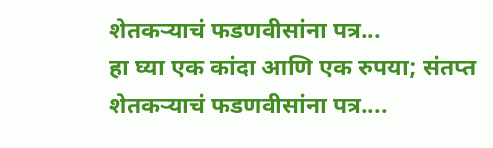शेतकऱ्याचं फडणवीसांना पत्र...
हा घ्या एक कांदा आणि एक रुपया; संतप्त शेतकऱ्याचं फडणवीसांना पत्र....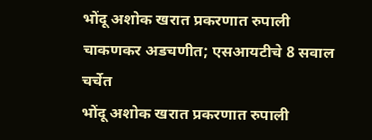भोंदू अशोक खरात प्रकरणात रुपाली चाकणकर अडचणीत; एसआयटीचे 8 सवाल चर्चेत
भोंदू अशोक खरात प्रकरणात रुपाली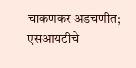चाकणकर अडचणीत; एसआयटीचे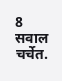8 सवाल चर्चेत.